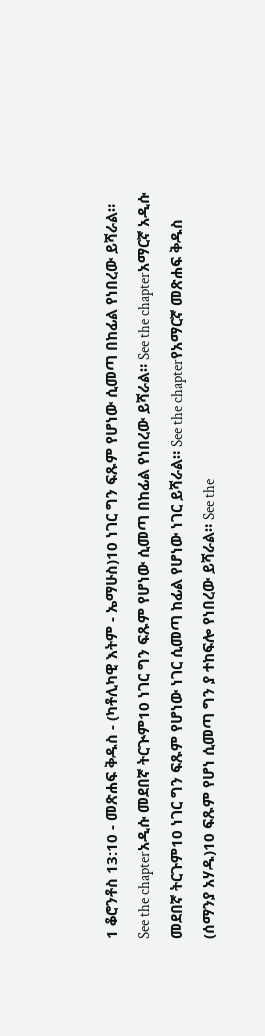1 ቆሮንቶስ 13:10 - መጽሐፍ ቅዱስ - (ካቶሊካዊ እትም - ኤማሁስ)10 ነገር ግን ፍጹም የሆነው ሲመጣ በከፊል የነበረው ይሻራል። See the chapterአዲሱ መደበኛ ትርጒም10 ነገር ግን ፍጹም የሆነው ሲመጣ በከፊል የነበረው ይሻራል። See the chapterአማርኛ አዲሱ መደበኛ ትርጉም10 ነገር ግን ፍጹም የሆነው ነገር ሲመጣ ከፊል የሆነው ነገር ይሻራል። See the chapterየአማርኛ መጽሐፍ ቅዱስ (ሰማንያ አሃዱ)10 ፍጹም የሆነ ሲመጣ ግን ያ ተከፍሎ የነበረው ይሻራል። See the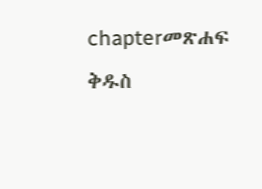chapterመጽሐፍ ቅዱስ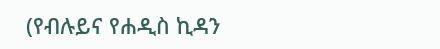(የብሉይና የሐዲስ ኪዳን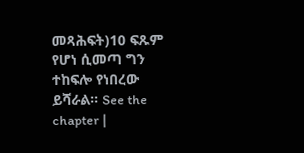መጻሕፍት)10 ፍጹም የሆነ ሲመጣ ግን ተከፍሎ የነበረው ይሻራል። See the chapter |